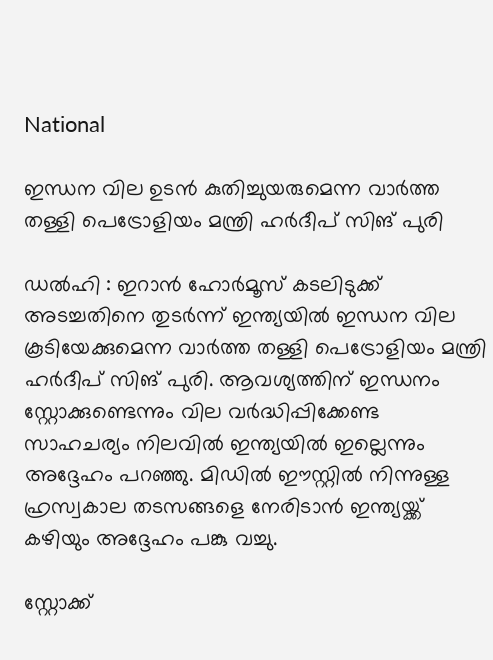National

ഇന്ധന വില ഉടന്‍ കുതിച്ചുയരുമെന്ന വാര്‍ത്ത തള്ളി പെട്രോളിയം മന്ത്രി ഹര്‍ദീപ് സിങ് പുരി

ഡൽഹി : ഇറാൻ ഹോർമൂസ് കടലിടുക്ക് അടച്ചതിനെ തുടർന്ന് ഇന്ത്യയിൽ ഇന്ധന വില കൂടിയേക്കുമെന്ന വാർത്ത തള്ളി പെട്രോളിയം മന്ത്രി ഹര്‍ദീപ് സിങ് പുരി. ആവശ്യത്തിന് ഇന്ധനം സ്റ്റോക്കുണ്ടെന്നും വില വർദ്ധിപ്പിക്കേണ്ട സാഹചര്യം നിലവിൽ ഇന്ത്യയിൽ ഇല്ലെന്നും അദ്ദേഹം പറഞ്ഞു. മിഡില്‍ ഈസ്റ്റില്‍ നിന്നുള്ള ഹ്രസ്വകാല തടസങ്ങളെ നേരിടാൻ ഇന്ത്യയ്ക്ക് കഴിയും അദ്ദേഹം പങ്കു വച്ചു.

സ്റ്റോക്ക്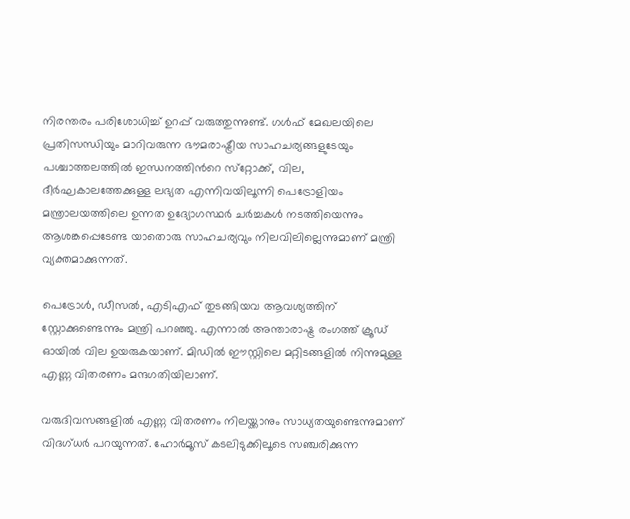നിരന്തരം പരിശോധിച്ച് ഉറപ്പ് വരുത്തുന്നുണ്ട്. ഗള്‍ഫ് മേഖലയിലെ പ്രതിസന്ധിയും മാറിവരുന്ന ഭൗമരാഷ്ട്രീയ സാഹചര്യങ്ങളുടേയും പശ്ചാത്തലത്തില്‍ ഇന്ധനത്തിന്‍റെ സ്‌റ്റോക്ക്, വില, ദീര്‍ഘകാലത്തേക്കുള്ള ലഭ്യത എന്നിവയിലൂന്നി പെട്രോളിയം മന്ത്രാലയത്തിലെ ഉന്നത ഉദ്യോഗസ്ഥര്‍ ചര്‍ച്ചകള്‍ നടത്തിയെന്നും ആശങ്കപ്പെടേണ്ട യാതൊരു സാഹചര്യവും നിലവിലില്ലെന്നുമാണ് മന്ത്രി വ്യക്തമാക്കുന്നത്.

പെട്രോള്‍, ഡീസല്‍, എടിഎഫ് തുടങ്ങിയവ ആവശ്യത്തിന് സ്റ്റോക്കുണ്ടെന്നും മന്ത്രി പറഞ്ഞു. എന്നാൽ അന്താരാഷ്ട്ര രംഗത്ത് ക്രൂഡ് ഓയില്‍ വില ഉയരുകയാണ്. മിഡില്‍ ഈസ്റ്റിലെ മറ്റിടങ്ങളില്‍ നിന്നുമുള്ള എണ്ണ വിതരണം മന്ദഗതിയിലാണ്.

വരുദിവസങ്ങളില്‍ എണ്ണ വിതരണം നിലയ്ക്കാനും സാധ്യതയുണ്ടെന്നുമാണ് വിദഗ്ധര്‍ പറയുന്നത്. ഹോർമൂസ് കടലിടുക്കിലൂടെ സഞ്ചരിക്കുന്ന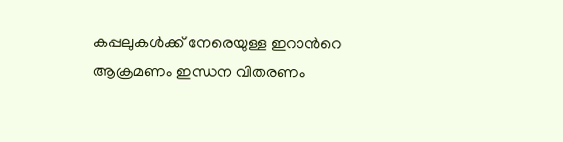കപ്പലുകൾക്ക് നേരെയുള്ള ഇറാന്‍റെ ആക്രമണം ഇന്ധന വിതരണം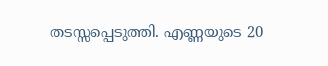തടസ്സപ്പെടുത്തി. എണ്ണയുടെ 20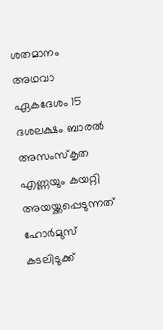ശതമാനം അഥവാ ഏകദേശം 15 ദശലക്ഷം ബാരല്‍ അസംസ്‌കൃത എണ്ണയും കയറ്റി അയയ്ക്കപ്പെടുന്നത് ഹോര്‍മുസ് കടലിടുക്ക്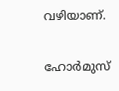വഴിയാണ്.

ഹോര്‍മുസ്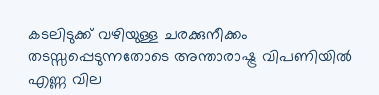കടലിടുക്ക് വഴിയുള്ള ചരക്കുനീക്കം തടസ്സപ്പെടുന്നതോടെ അന്താരാഷ്ട്ര വിപണിയില്‍ എണ്ണ വില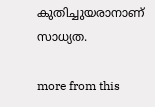കുതിച്ചുയരാനാണ് സാധ്യത.

more from this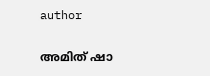author

അമിത് ഷാ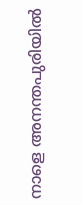നാളെ അനന്തപുരിയിൽ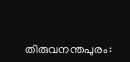തിരുവനന്തപുരം: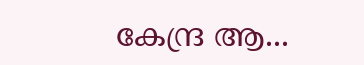കേന്ദ്ര ആ...